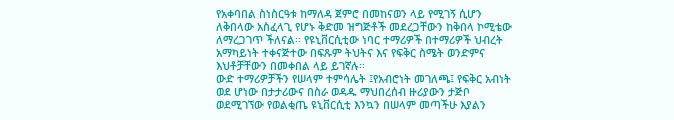የአቀባበል ስነስርዓቱ ከማለዳ ጀምሮ በመከናወን ላይ የሚገኝ ሲሆን ለቅበላው አስፈላጊ የሆኑ ቅድመ ዝግጅቶች መደረጋቸውን ከቅበላ ኮሚቴው ለማረጋገጥ ችለናል፡፡ የዩኒቨርሲቲው ነባር ተማሪዎች በተማሪዎች ህብረት አማካይነት ተቀናጅተው በፍጹም ትህትና እና የፍቅር ስሜት ወንድምና እህቶቻቸውን በመቀበል ላይ ይገኛሉ፡፡
ውድ ተማሪዎቻችን የሠላም ተምሳሌት ፤የአብሮነት መገለጫ፤ የፍቅር አብነት ወደ ሆነው በታታሪውና በስራ ወዳዱ ማህበረሰብ ዙሪያውን ታጅቦ ወደሚገኘው የወልቂጤ ዩኒቨርሲቲ እንኳን በሠላም መጣችሁ እያልን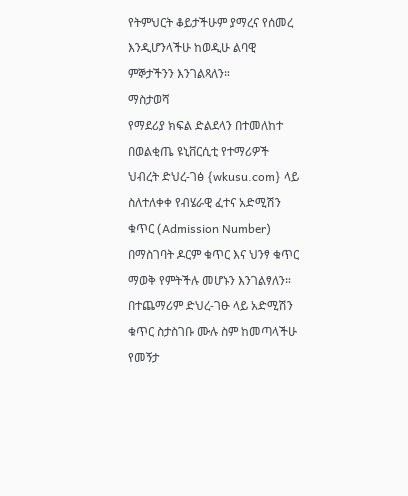የትምህርት ቆይታችሁም ያማረና የሰመረ እንዲሆንላችሁ ከወዲሁ ልባዊ ምኞታችንን እንገልጻለን።
ማስታወሻ
የማደሪያ ክፍል ድልደላን በተመለከተ በወልቂጤ ዩኒቨርሲቲ የተማሪዎች ህብረት ድህረ-ገፅ {wkusu.com} ላይ ስለተለቀቀ የብሄራዊ ፈተና አድሚሽን ቁጥር (Admission Number) በማስገባት ዶርም ቁጥር እና ህንፃ ቁጥር ማወቅ የምትችሉ መሆኑን እንገልፃለን።
በተጨማሪም ድህረ-ገፁ ላይ አድሚሽን ቁጥር ስታስገቡ ሙሉ ስም ከመጣላችሁ የመኝታ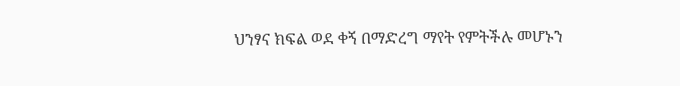ህንፃና ክፍል ወደ ቀኝ በማድረግ ማየት የምትችሉ መሆኑን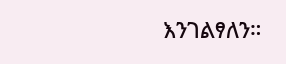እንገልፃለን።